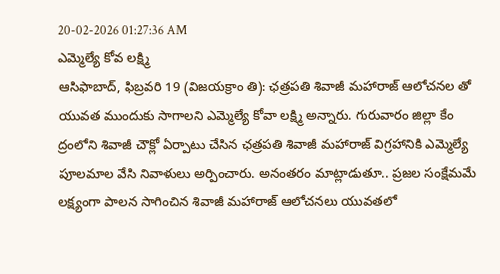20-02-2026 01:27:36 AM
ఎమ్మెల్యే కోవ లక్ష్మి
ఆసిఫాబాద్, ఫిబ్రవరి 19 (విజయక్రాం తి): ఛత్రపతి శివాజీ మహారాజ్ ఆలోచనల తో యువత ముందుకు సాగాలని ఎమ్మెల్యే కోవా లక్ష్మి అన్నారు. గురువారం జిల్లా కేం ద్రంలోని శివాజీ చౌక్లో ఏర్పాటు చేసిన ఛత్రపతి శివాజీ మహారాజ్ విగ్రహానికి ఎమ్మెల్యే పూలమాల వేసి నివాళులు అర్పించారు. అనంతరం మాట్లాడుతూ.. ప్రజల సంక్షేమమే లక్ష్యంగా పాలన సాగించిన శివాజీ మహారాజ్ ఆలోచనలు యువతలో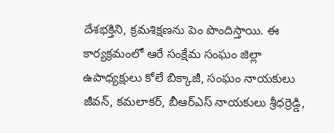దేశభక్తిని, క్రమశిక్షణను పెం పొందిస్తాయి. ఈ కార్యక్రమంలో ఆరే సంక్షేమ సంఘం జిల్లా ఉపాధ్యక్షులు కోలే బిక్కాజీ, సంఘం నాయకులు జీవన్, కమలాకర్, బీఆర్ఎస్ నాయకులు శ్రీధర్రెడ్డి,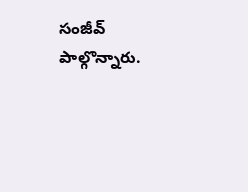సంజీవ్ పాల్గొన్నారు.